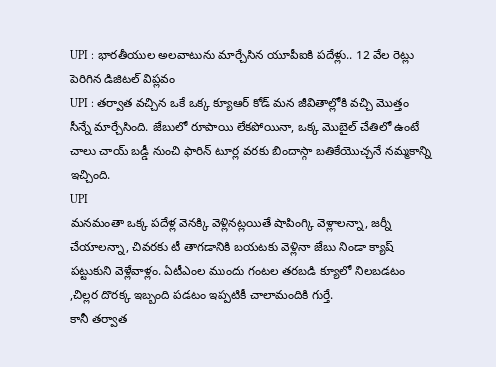UPI : భారతీయుల అలవాటును మార్చేసిన యూపీఐకి పదేళ్లు.. 12 వేల రెట్లు పెరిగిన డిజిటల్ విప్లవం
UPI : తర్వాత వచ్చిన ఒకే ఒక్క క్యూఆర్ కోడ్ మన జీవితాల్లోకి వచ్చి మొత్తం సీన్నే మార్చేసింది. జేబులో రూపాయి లేకపోయినా, ఒక్క మొబైల్ చేతిలో ఉంటే చాలు చాయ్ బడ్డీ నుంచి ఫారిన్ టూర్ల వరకు బిందాస్గా బతికేయొచ్చనే నమ్మకాన్ని ఇచ్చింది.
UPI
మనమంతా ఒక్క పదేళ్ల వెనక్కి వెళ్లినట్లయితే షాపింగ్కి వెళ్లాలన్నా, జర్నీ చేయాలన్నా, చివరకు టీ తాగడానికి బయటకు వెళ్లినా జేబు నిండా క్యాష్ పట్టుకుని వెళ్లేవాళ్లం. ఏటీఎంల ముందు గంటల తరబడి క్యూలో నిలబడటం ,చిల్లర దొరక్క ఇబ్బంది పడటం ఇప్పటికీ చాలామందికి గుర్తే.
కానీ తర్వాత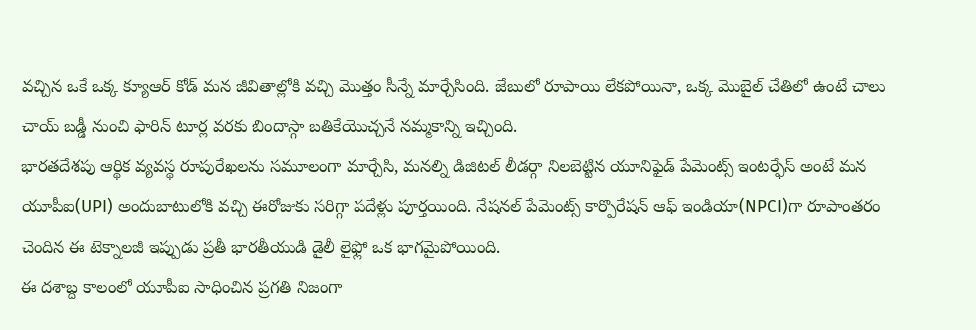వచ్చిన ఒకే ఒక్క క్యూఆర్ కోడ్ మన జీవితాల్లోకి వచ్చి మొత్తం సీన్నే మార్చేసింది. జేబులో రూపాయి లేకపోయినా, ఒక్క మొబైల్ చేతిలో ఉంటే చాలు చాయ్ బడ్డీ నుంచి ఫారిన్ టూర్ల వరకు బిందాస్గా బతికేయొచ్చనే నమ్మకాన్ని ఇచ్చింది.
భారతదేశపు ఆర్థిక వ్యవస్థ రూపురేఖలను సమూలంగా మార్చేసి, మనల్ని డిజిటల్ లీడర్గా నిలబెట్టిన యూనిఫైడ్ పేమెంట్స్ ఇంటర్ఫేస్ అంటే మన యూపీఐ(UPI) అందుబాటులోకి వచ్చి ఈరోజుకు సరిగ్గా పదేళ్లు పూర్తయింది. నేషనల్ పేమెంట్స్ కార్పొరేషన్ ఆఫ్ ఇండియా(NPCI)గా రూపాంతరం చెందిన ఈ టెక్నాలజీ ఇప్పుడు ప్రతీ భారతీయుడి డైలీ లైఫ్లో ఒక భాగమైపోయింది.
ఈ దశాబ్ద కాలంలో యూపీఐ సాధించిన ప్రగతి నిజంగా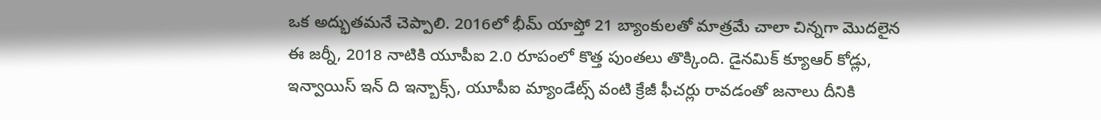ఒక అద్భుతమనే చెప్పాలి. 2016లో భీమ్ యాప్తో 21 బ్యాంకులతో మాత్రమే చాలా చిన్నగా మొదలైన ఈ జర్నీ, 2018 నాటికి యూపీఐ 2.0 రూపంలో కొత్త పుంతలు తొక్కింది. డైనమిక్ క్యూఆర్ కోడ్లు, ఇన్వాయిస్ ఇన్ ది ఇన్బాక్స్, యూపీఐ మ్యాండేట్స్ వంటి క్రేజీ ఫీచర్లు రావడంతో జనాలు దీనికి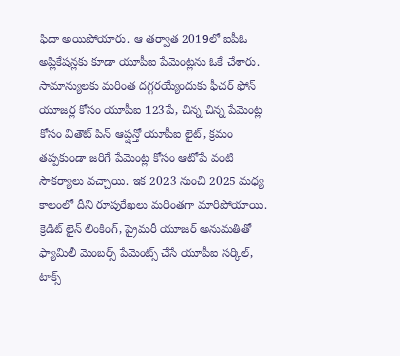ఫిదా అయిపోయారు. ఆ తర్వాత 2019లో ఐపీఓ అప్లికేషన్లకు కూడా యూపీఐ పేమెంట్లను ఓకే చేశారు.
సామాన్యులకు మరింత దగ్గరయ్యేందుకు ఫీచర్ ఫోన్ యూజర్ల కోసం యూపీఐ 123పే, చిన్న చిన్న పేమెంట్ల కోసం వితౌట్ పిన్ ఆప్షన్తో యూపీఐ లైట్, క్రమం తప్పకుండా జరిగే పేమెంట్ల కోసం ఆటోపే వంటి సౌకర్యాలు వచ్చాయి. ఇక 2023 నుంచి 2025 మధ్య కాలంలో దీని రూపురేఖలు మరింతగా మారిపోయాయి. క్రెడిట్ లైన్ లింకింగ్, ప్రైమరీ యూజర్ అనుమతితో ఫ్యామిలీ మెంబర్స్ పేమెంట్స్ చేసే యూపీఐ సర్కిల్, టాక్స్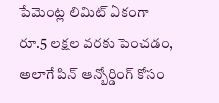పేమెంట్ల లిమిట్ ఏకంగా రూ.5 లక్షల వరకు పెంచడం, అలాగే పిన్ ఆన్బోర్డింగ్ కోసం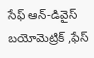సేఫ్ ఆన్-డివైస్ బయోమెట్రిక్ ,ఫేస్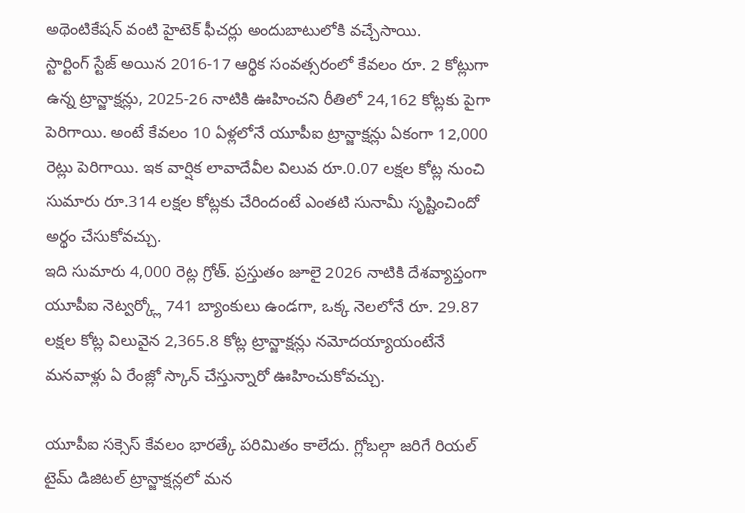అథెంటికేషన్ వంటి హైటెక్ ఫీచర్లు అందుబాటులోకి వచ్చేసాయి.
స్టార్టింగ్ స్టేజ్ అయిన 2016-17 ఆర్థిక సంవత్సరంలో కేవలం రూ. 2 కోట్లుగా ఉన్న ట్రాన్జాక్షన్లు, 2025-26 నాటికి ఊహించని రీతిలో 24,162 కోట్లకు పైగా పెరిగాయి. అంటే కేవలం 10 ఏళ్లలోనే యూపీఐ ట్రాన్జాక్షన్లు ఏకంగా 12,000 రెట్లు పెరిగాయి. ఇక వార్షిక లావాదేవీల విలువ రూ.0.07 లక్షల కోట్ల నుంచి సుమారు రూ.314 లక్షల కోట్లకు చేరిందంటే ఎంతటి సునామీ సృష్టించిందో అర్థం చేసుకోవచ్చు.
ఇది సుమారు 4,000 రెట్ల గ్రోత్. ప్రస్తుతం జూలై 2026 నాటికి దేశవ్యాప్తంగా యూపీఐ నెట్వర్క్లో 741 బ్యాంకులు ఉండగా, ఒక్క నెలలోనే రూ. 29.87 లక్షల కోట్ల విలువైన 2,365.8 కోట్ల ట్రాన్జాక్షన్లు నమోదయ్యాయంటేనే మనవాళ్లు ఏ రేంజ్లో స్కాన్ చేస్తున్నారో ఊహించుకోవచ్చు.

యూపీఐ సక్సెస్ కేవలం భారత్కే పరిమితం కాలేదు. గ్లోబల్గా జరిగే రియల్ టైమ్ డిజిటల్ ట్రాన్జాక్షన్లలో మన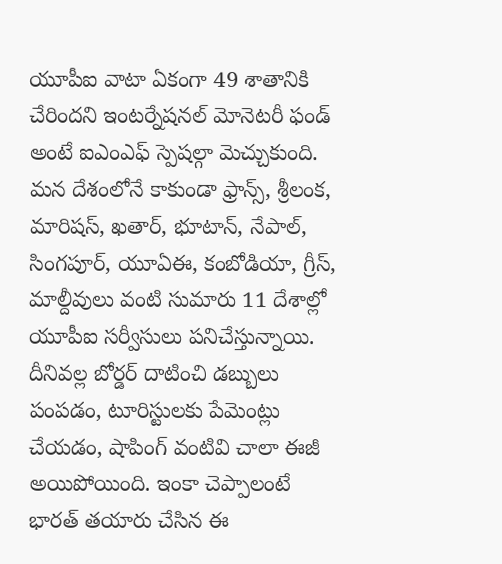యూపీఐ వాటా ఏకంగా 49 శాతానికి చేరిందని ఇంటర్నేషనల్ మోనెటరీ ఫండ్ అంటే ఐఎంఎఫ్ స్పెషల్గా మెచ్చుకుంది.
మన దేశంలోనే కాకుండా ఫ్రాన్స్, శ్రీలంక, మారిషస్, ఖతార్, భూటాన్, నేపాల్, సింగపూర్, యూఏఈ, కంబోడియా, గ్రీస్, మాల్దీవులు వంటి సుమారు 11 దేశాల్లో యూపీఐ సర్వీసులు పనిచేస్తున్నాయి. దీనివల్ల బోర్డర్ దాటించి డబ్బులు పంపడం, టూరిస్టులకు పేమెంట్లు చేయడం, షాపింగ్ వంటివి చాలా ఈజీ అయిపోయింది. ఇంకా చెప్పాలంటే భారత్ తయారు చేసిన ఈ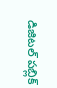డిజిటల్ పబ్లిక్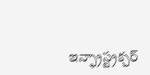ఇన్ఫ్రాస్ట్రక్చర్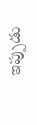ఇప్పుడు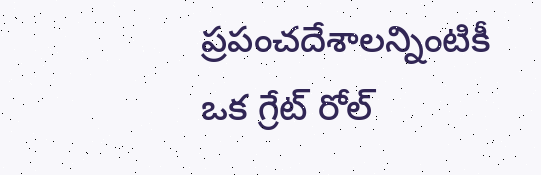ప్రపంచదేశాలన్నింటికీ ఒక గ్రేట్ రోల్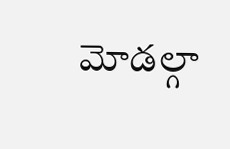మోడల్గా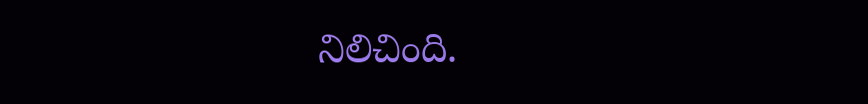నిలిచింది.